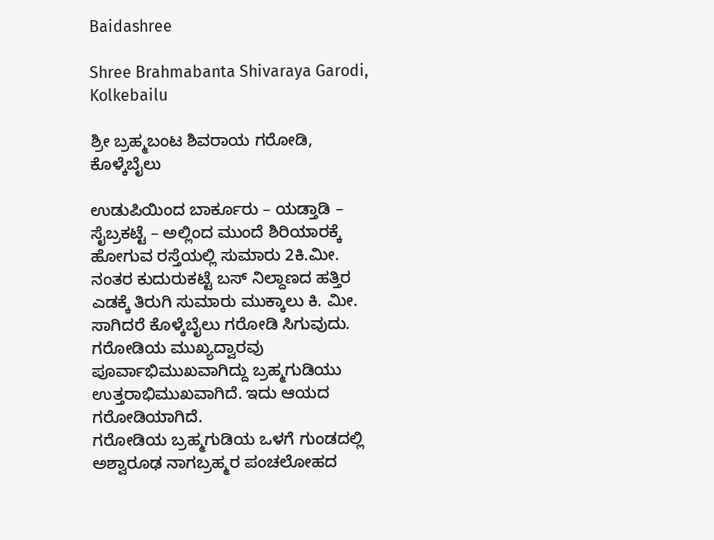Baidashree

Shree Brahmabanta Shivaraya Garodi, Kolkebailu

ಶ್ರೀ ಬ್ರಹ್ಮಬಂಟ ಶಿವರಾಯ ಗರೋಡಿ, ಕೊಳ್ಕೆಬೈಲು

ಉಡುಪಿಯಿಂದ ಬಾರ್ಕೂರು – ಯಡ್ತಾಡಿ – ಸೈಬ್ರಕಟ್ಟೆ – ಅಲ್ಲಿಂದ ಮುಂದೆ ಶಿರಿಯಾರಕ್ಕೆ ಹೋಗುವ ರಸ್ತೆಯಲ್ಲಿ ಸುಮಾರು 2ಕಿ.ಮೀ. ನಂತರ ಕುದುರುಕಟ್ಟೆ ಬಸ್ ನಿಲ್ದಾಣದ ಹತ್ತಿರ ಎಡಕ್ಕೆ ತಿರುಗಿ ಸುಮಾರು ಮುಕ್ಕಾಲು ಕಿ. ಮೀ. ಸಾಗಿದರೆ ಕೊಳ್ಕೆಬೈಲು ಗರೋಡಿ ಸಿಗುವುದು.
ಗರೋಡಿಯ ಮುಖ್ಯದ್ವಾರವು ಪೂರ್ವಾಭಿಮುಖವಾಗಿದ್ದು ಬ್ರಹ್ಮಗುಡಿಯು ಉತ್ತರಾಭಿಮುಖವಾಗಿದೆ. ಇದು ಆಯದ ಗರೋಡಿಯಾಗಿದೆ.
ಗರೋಡಿಯ ಬ್ರಹ್ಮಗುಡಿಯ ಒಳಗೆ ಗುಂಡದಲ್ಲಿ ಅಶ್ವಾರೂಢ ನಾಗಬ್ರಹ್ಮರ ಪಂಚಲೋಹದ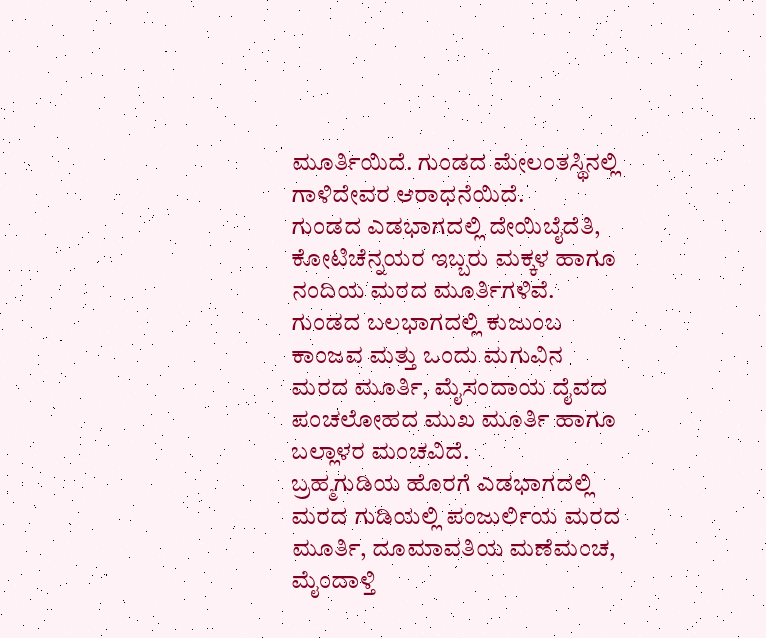ಮೂರ್ತಿಯಿದೆ. ಗುಂಡದ ಮೇಲಂತಸ್ಥಿನಲ್ಲಿ ಗಾಳಿದೇವರ ಆರಾಧನೆಯಿದೆ.
ಗುಂಡದ ಎಡಭಾಗದಲ್ಲಿ ದೇಯಿಬೈದೆತಿ, ಕೋಟಿಚೆನ್ನಯರ ಇಬ್ಬರು ಮಕ್ಕಳ ಹಾಗೂ ನಂದಿಯ ಮರದ ಮೂರ್ತಿಗಳಿವೆ.
ಗುಂಡದ ಬಲಭಾಗದಲ್ಲಿ ಕುಜುಂಬ ಕಾಂಜವ ಮತ್ತು ಒಂದು ಮಗುವಿನ ಮರದ ಮೂರ್ತಿ, ಮೈಸಂದಾಯ ದೈವದ ಪಂಚಲೋಹದ ಮುಖ ಮೂರ್ತಿ ಹಾಗೂ ಬಲ್ಲಾಳರ ಮಂಚವಿದೆ.
ಬ್ರಹ್ಮಗುಡಿಯ ಹೊರಗೆ ಎಡಭಾಗದಲ್ಲಿ ಮರದ ಗುಡಿಯಲ್ಲಿ ಪಂಜುರ್ಲಿಯ ಮರದ ಮೂರ್ತಿ, ದೂಮಾವತಿಯ ಮಣೆಮಂಚ, ಮೈಂದಾಳ್ತಿ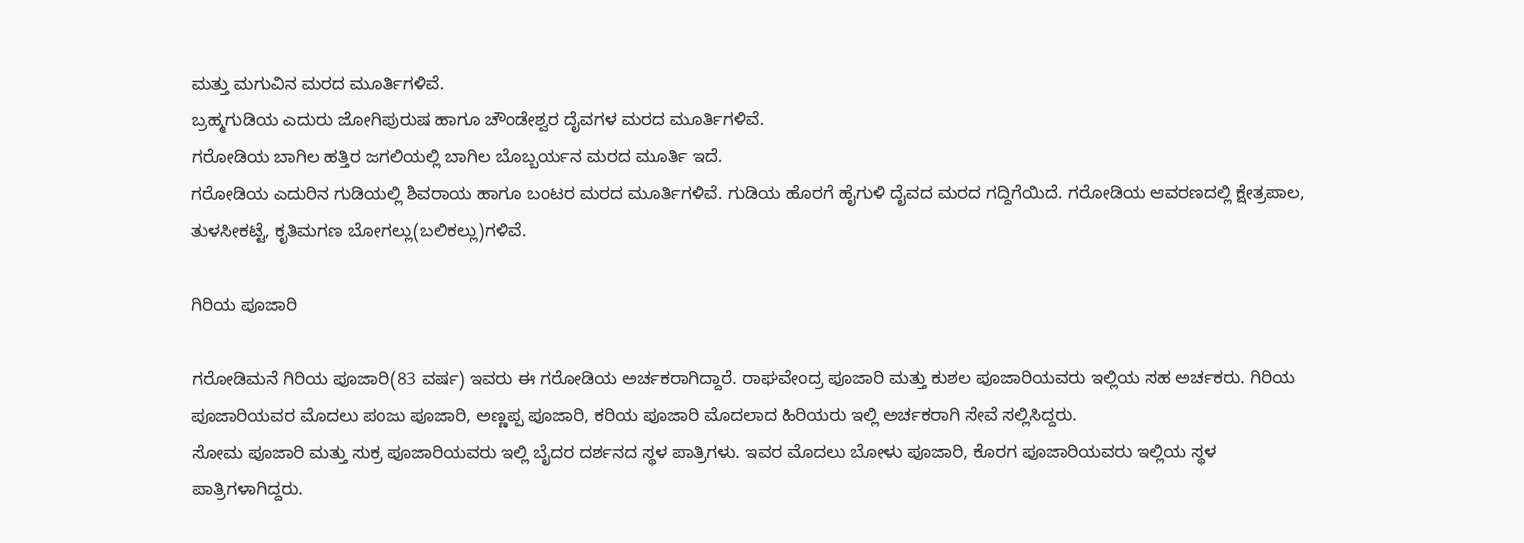ಮತ್ತು ಮಗುವಿನ ಮರದ ಮೂರ್ತಿಗಳಿವೆ.
ಬ್ರಹ್ಮಗುಡಿಯ ಎದುರು ಜೋಗಿಪುರುಷ ಹಾಗೂ ಚೌಂಡೇಶ್ವರ ದೈವಗಳ ಮರದ ಮೂರ್ತಿಗಳಿವೆ.
ಗರೋಡಿಯ ಬಾಗಿಲ ಹತ್ತಿರ ಜಗಲಿಯಲ್ಲಿ ಬಾಗಿಲ ಬೊಬ್ಬರ್ಯನ ಮರದ ಮೂರ್ತಿ ಇದೆ.
ಗರೋಡಿಯ ಎದುರಿನ ಗುಡಿಯಲ್ಲಿ ಶಿವರಾಯ ಹಾಗೂ ಬಂಟರ ಮರದ ಮೂರ್ತಿಗಳಿವೆ. ಗುಡಿಯ ಹೊರಗೆ ಹೈಗುಳಿ ದೈವದ ಮರದ ಗದ್ದಿಗೆಯಿದೆ. ಗರೋಡಿಯ ಆವರಣದಲ್ಲಿ ಕ್ಷೇತ್ರಪಾಲ, ತುಳಸೀಕಟ್ಟೆ, ಕೃತಿಮಗಣ ಬೋಗಲ್ಲು(ಬಲಿಕಲ್ಲು)ಗಳಿವೆ.

ಗಿರಿಯ ಪೂಜಾರಿ

ಗರೋಡಿಮನೆ ಗಿರಿಯ ಪೂಜಾರಿ(83 ವರ್ಷ) ಇವರು ಈ ಗರೋಡಿಯ ಅರ್ಚಕರಾಗಿದ್ದಾರೆ. ರಾಘವೇಂದ್ರ ಪೂಜಾರಿ ಮತ್ತು ಕುಶಲ ಪೂಜಾರಿಯವರು ಇಲ್ಲಿಯ ಸಹ ಅರ್ಚಕರು. ಗಿರಿಯ ಪೂಜಾರಿಯವರ ಮೊದಲು ಪಂಜು ಪೂಜಾರಿ, ಅಣ್ಣಪ್ಪ ಪೂಜಾರಿ, ಕರಿಯ ಪೂಜಾರಿ ಮೊದಲಾದ ಹಿರಿಯರು ಇಲ್ಲಿ ಅರ್ಚಕರಾಗಿ ಸೇವೆ ಸಲ್ಲಿಸಿದ್ದರು.
ಸೋಮ ಪೂಜಾರಿ ಮತ್ತು ಸುಕ್ರ ಪೂಜಾರಿಯವರು ಇಲ್ಲಿ ಬೈದರ ದರ್ಶನದ ಸ್ಥಳ ಪಾತ್ರಿಗಳು. ಇವರ ಮೊದಲು ಬೋಳು ಪೂಜಾರಿ, ಕೊರಗ ಪೂಜಾರಿಯವರು ಇಲ್ಲಿಯ ಸ್ಥಳ ಪಾತ್ರಿಗಳಾಗಿದ್ದರು.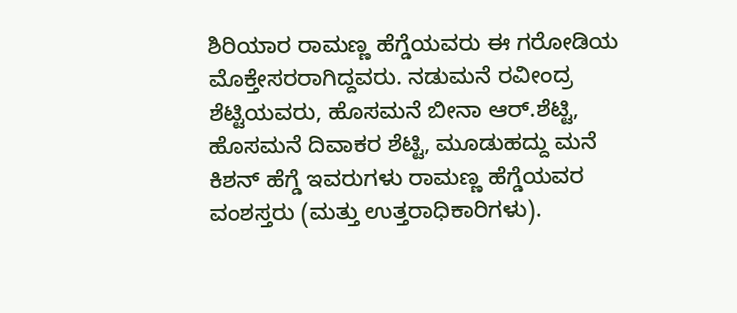ಶಿರಿಯಾರ ರಾಮಣ್ಣ ಹೆಗ್ಡೆಯವರು ಈ ಗರೋಡಿಯ ಮೊಕ್ತೇಸರರಾಗಿದ್ದವರು. ನಡುಮನೆ ರವೀಂದ್ರ ಶೆಟ್ಟಿಯವರು, ಹೊಸಮನೆ ಬೀನಾ ಆರ್.ಶೆಟ್ಟಿ, ಹೊಸಮನೆ ದಿವಾಕರ ಶೆಟ್ಟಿ, ಮೂಡುಹದ್ದು ಮನೆ ಕಿಶನ್ ಹೆಗ್ಡೆ ಇವರುಗಳು ರಾಮಣ್ಣ ಹೆಗ್ಡೆಯವರ ವಂಶಸ್ತರು (ಮತ್ತು ಉತ್ತರಾಧಿಕಾರಿಗಳು).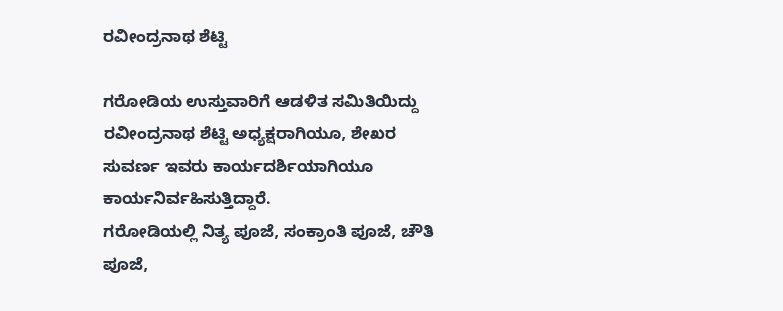ರವೀಂದ್ರನಾಥ ಶೆಟ್ಟಿ

ಗರೋಡಿಯ ಉಸ್ತುವಾರಿಗೆ ಆಡಳಿತ ಸಮಿತಿಯಿದ್ದು ರವೀಂದ್ರನಾಥ ಶೆಟ್ಟಿ ಅಧ್ಯಕ್ಷರಾಗಿಯೂ, ಶೇಖರ ಸುವರ್ಣ ಇವರು ಕಾರ್ಯದರ್ಶಿಯಾಗಿಯೂ ಕಾರ್ಯನಿರ್ವಹಿಸುತ್ತಿದ್ದಾರೆ.
ಗರೋಡಿಯಲ್ಲಿ ನಿತ್ಯ ಪೂಜೆ, ಸಂಕ್ರಾಂತಿ ಪೂಜೆ, ಚೌತಿ ಪೂಜೆ,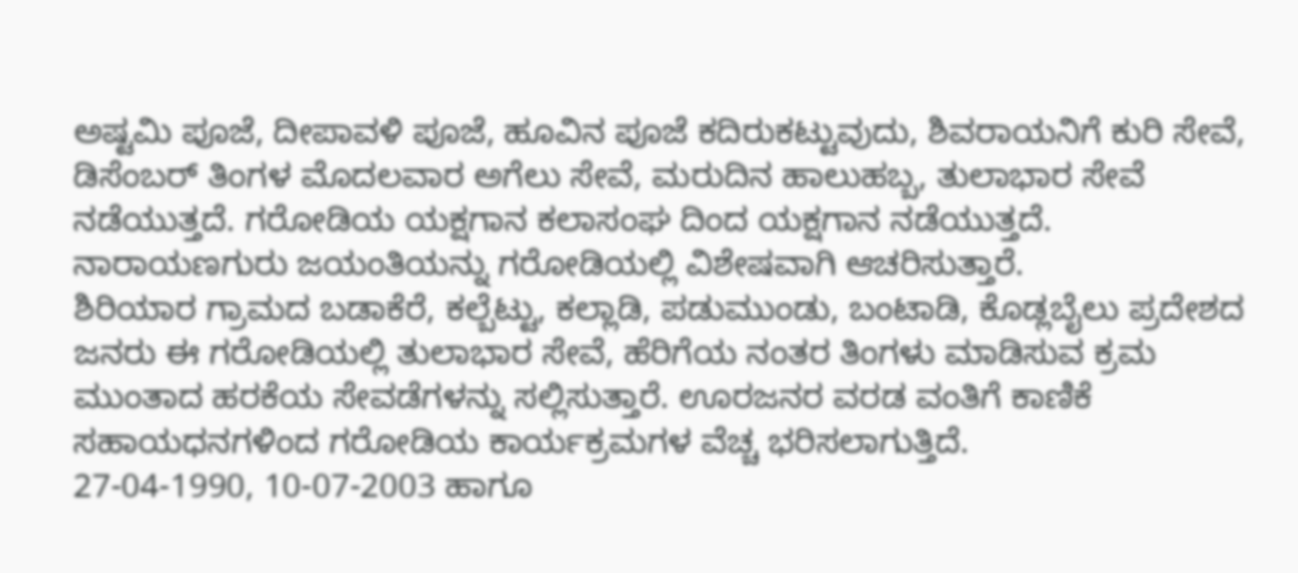ಅಷ್ಟಮಿ ಪೂಜೆ, ದೀಪಾವಳಿ ಪೂಜೆ, ಹೂವಿನ ಪೂಜೆ ಕದಿರುಕಟ್ಟುವುದು, ಶಿವರಾಯನಿಗೆ ಕುರಿ ಸೇವೆ, ಡಿಸೆಂಬರ್ ತಿಂಗಳ ಮೊದಲವಾರ ಅಗೆಲು ಸೇವೆ, ಮರುದಿನ ಹಾಲುಹಬ್ಬ, ತುಲಾಭಾರ ಸೇವೆ ನಡೆಯುತ್ತದೆ. ಗರೋಡಿಯ ಯಕ್ಷಗಾನ ಕಲಾಸಂಘ ದಿಂದ ಯಕ್ಷಗಾನ ನಡೆಯುತ್ತದೆ. ನಾರಾಯಣಗುರು ಜಯಂತಿಯನ್ನು ಗರೋಡಿಯಲ್ಲಿ ವಿಶೇಷವಾಗಿ ಆಚರಿಸುತ್ತಾರೆ.
ಶಿರಿಯಾರ ಗ್ರಾಮದ ಬಡಾಕೆರೆ, ಕಲ್ಬೆಟ್ಟು, ಕಲ್ಲಾಡಿ, ಪಡುಮುಂಡು, ಬಂಟಾಡಿ, ಕೊಡ್ಲಬೈಲು ಪ್ರದೇಶದ ಜನರು ಈ ಗರೋಡಿಯಲ್ಲಿ ತುಲಾಭಾರ ಸೇವೆ, ಹೆರಿಗೆಯ ನಂತರ ತಿಂಗಳು ಮಾಡಿಸುವ ಕ್ರಮ ಮುಂತಾದ ಹರಕೆಯ ಸೇವಡೆಗಳನ್ನು ಸಲ್ಲಿಸುತ್ತಾರೆ. ಊರಜನರ ವರಡ ವಂತಿಗೆ ಕಾಣಿಕೆ ಸಹಾಯಧನಗಳಿಂದ ಗರೋಡಿಯ ಕಾರ್ಯಕ್ರಮಗಳ ವೆಚ್ಚ ಭರಿಸಲಾಗುತ್ತಿದೆ.
27-04-1990, 10-07-2003 ಹಾಗೂ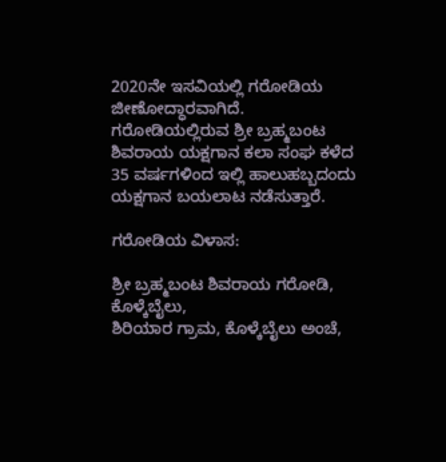2020ನೇ ಇಸವಿಯಲ್ಲಿ ಗರೋಡಿಯ ಜೀಣೋದ್ಧಾರವಾಗಿದೆ.
ಗರೋಡಿಯಲ್ಲಿರುವ ಶ್ರೀ ಬ್ರಹ್ಮಬಂಟ ಶಿವರಾಯ ಯಕ್ಷಗಾನ ಕಲಾ ಸಂಘ ಕಳೆದ 35 ವರ್ಷಗಳಿಂದ ಇಲ್ಲಿ ಹಾಲುಹಬ್ಬದಂದು ಯಕ್ಷಗಾನ ಬಯಲಾಟ ನಡೆಸುತ್ತಾರೆ.

ಗರೋಡಿಯ ವಿಳಾಸ:

ಶ್ರೀ ಬ್ರಹ್ಮಬಂಟ ಶಿವರಾಯ ಗರೋಡಿ, ಕೊಳ್ಕೆಬೈಲು,
ಶಿರಿಯಾರ ಗ್ರಾಮ, ಕೊಳ್ಕೆಬೈಲು ಅಂಚೆ,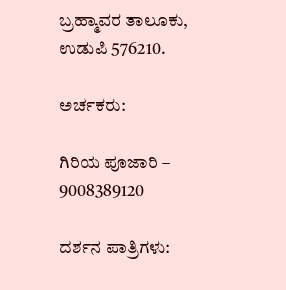ಬ್ರಹ್ಮಾವರ ತಾಲೂಕು,
ಉಡುಪಿ 576210.

ಅರ್ಚಕರು:

ಗಿರಿಯ ಪೂಜಾರಿ – 9008389120

ದರ್ಶನ ಪಾತ್ರಿಗಳು: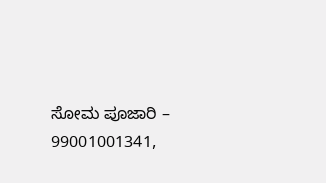ಸೋಮ ಪೂಜಾರಿ – 99001001341,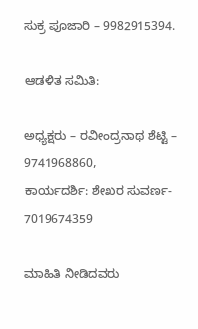ಸುಕ್ರ ಪೂಜಾರಿ – 9982915394.

ಆಡಳಿತ ಸಮಿತಿ:

ಅಧ್ಯಕ್ಷರು – ರವೀಂದ್ರನಾಥ ಶೆಟ್ಟಿ – 9741968860,
ಕಾರ್ಯದರ್ಶಿ: ಶೇಖರ ಸುವರ್ಣ- 7019674359

ಮಾಹಿತಿ ನೀಡಿದವರು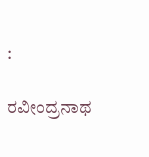:

ರವೀಂದ್ರನಾಥ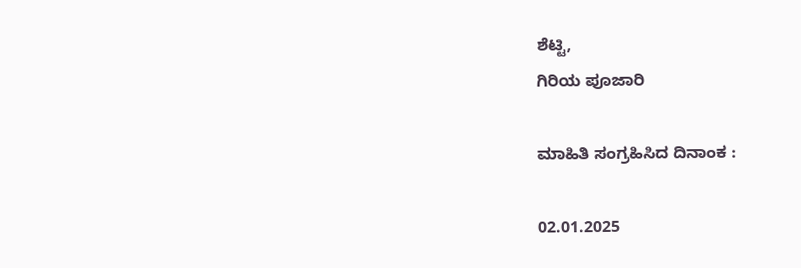ಶೆಟ್ಟಿ,
ಗಿರಿಯ ಪೂಜಾರಿ

ಮಾಹಿತಿ ಸಂಗ್ರಹಿಸಿದ ದಿನಾಂಕ :

02.01.2025